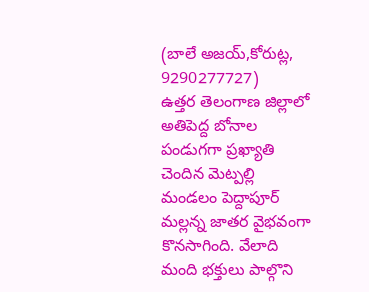(బాలే అజయ్,కోరుట్ల, 9290277727)
ఉత్తర తెలంగాణ జిల్లాలో అతిపెద్ద బోనాల పండుగగా ప్రఖ్యాతి చెందిన మెట్పల్లి మండలం పెద్దాపూర్ మల్లన్న జాతర వైభవంగా కొనసాగింది. వేలాది మంది భక్తులు పాల్గొని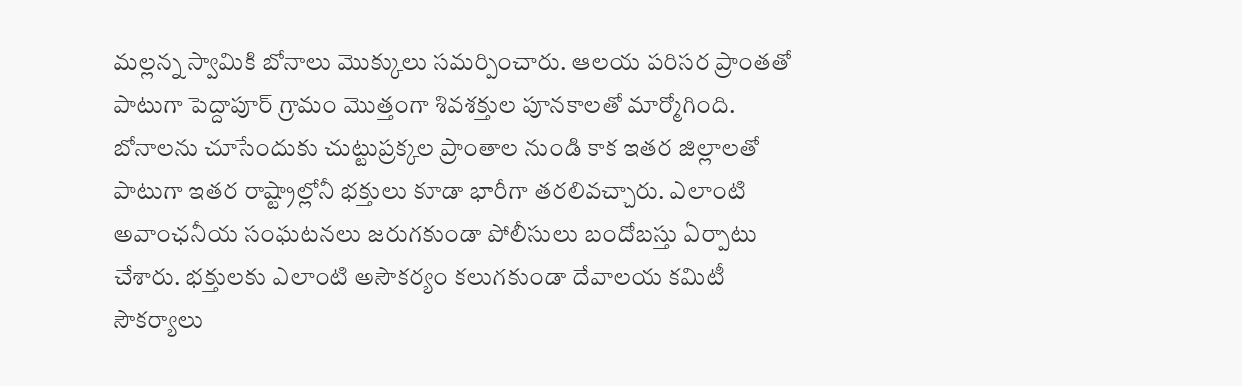మల్లన్న స్వామికి బోనాలు మొక్కులు సమర్పించారు. ఆలయ పరిసర ప్రాంతతో పాటుగా పెద్దాపూర్ గ్రామం మొత్తంగా శివశక్తుల పూనకాలతో మార్మోగింది. బోనాలను చూసేందుకు చుట్టుప్రక్కల ప్రాంతాల నుండి కాక ఇతర జిల్లాలతో పాటుగా ఇతర రాష్ట్రాల్లోనీ భక్తులు కూడా భారీగా తరలివచ్చారు. ఎలాంటి అవాంఛనీయ సంఘటనలు జరుగకుండా పోలీసులు బందోబస్తు ఏర్పాటు చేశారు. భక్తులకు ఎలాంటి అసౌకర్యం కలుగకుండా దేవాలయ కమిటీ సౌకర్యాలు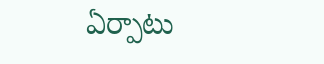ఏర్పాటు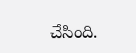చేసింది.